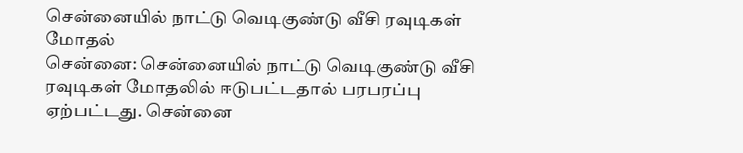சென்னையில் நாட்டு வெடிகுண்டு வீசி ரவுடிகள் மோதல்
சென்னை: சென்னையில் நாட்டு வெடிகுண்டு வீசி ரவுடிகள் மோதலில் ஈடுபட்டதால் பரபரப்பு ஏற்பட்டது. சென்னை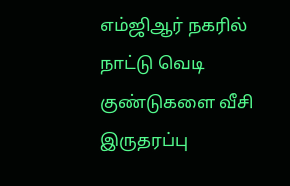எம்ஜிஆர் நகரில் நாட்டு வெடி குண்டுகளை வீசி இருதரப்பு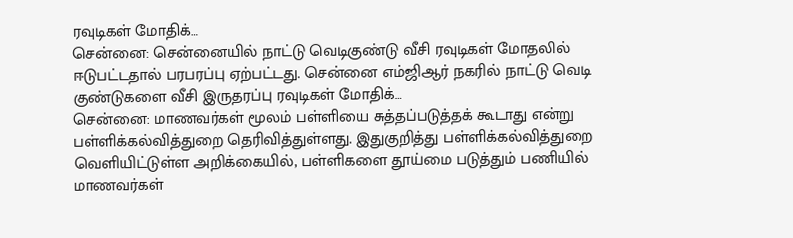ரவுடிகள் மோதிக்…
சென்னை: சென்னையில் நாட்டு வெடிகுண்டு வீசி ரவுடிகள் மோதலில் ஈடுபட்டதால் பரபரப்பு ஏற்பட்டது. சென்னை எம்ஜிஆர் நகரில் நாட்டு வெடி குண்டுகளை வீசி இருதரப்பு ரவுடிகள் மோதிக்…
சென்னை: மாணவர்கள் மூலம் பள்ளியை சுத்தப்படுத்தக் கூடாது என்று பள்ளிக்கல்வித்துறை தெரிவித்துள்ளது. இதுகுறித்து பள்ளிக்கல்வித்துறை வெளியிட்டுள்ள அறிக்கையில், பள்ளிகளை தூய்மை படுத்தும் பணியில் மாணவர்கள்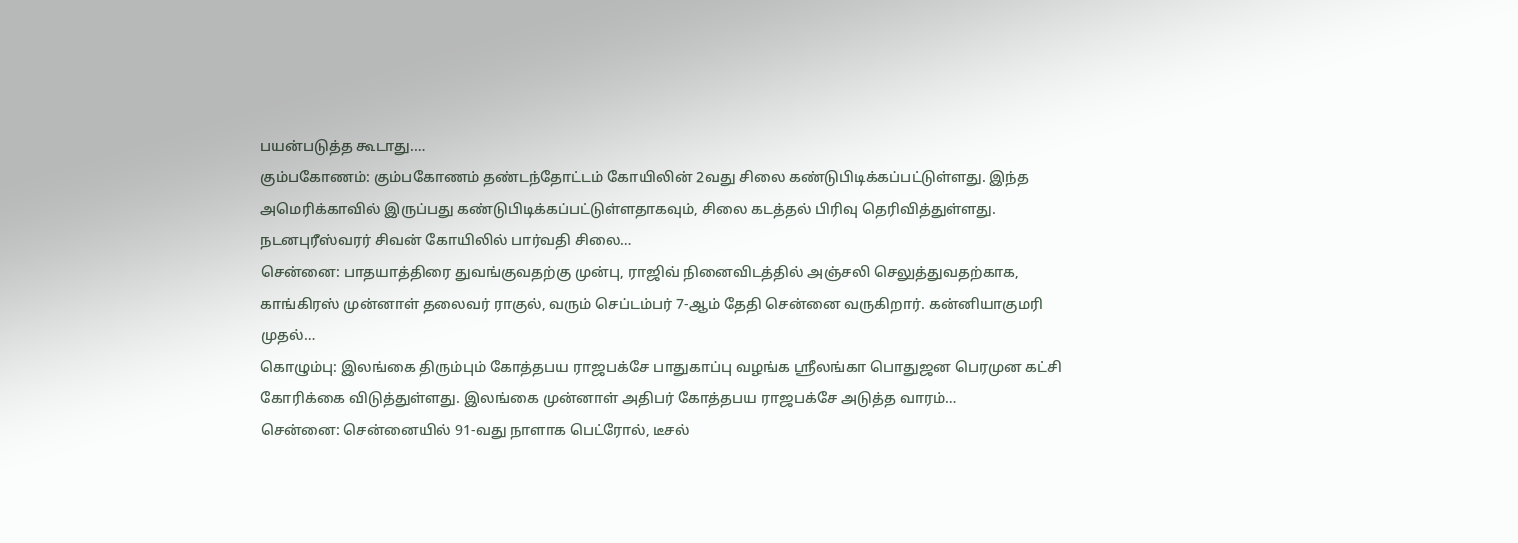பயன்படுத்த கூடாது.…
கும்பகோணம்: கும்பகோணம் தண்டந்தோட்டம் கோயிலின் 2வது சிலை கண்டுபிடிக்கப்பட்டுள்ளது. இந்த அமெரிக்காவில் இருப்பது கண்டுபிடிக்கப்பட்டுள்ளதாகவும், சிலை கடத்தல் பிரிவு தெரிவித்துள்ளது. நடனபுரீஸ்வரர் சிவன் கோயிலில் பார்வதி சிலை…
சென்னை: பாதயாத்திரை துவங்குவதற்கு முன்பு, ராஜிவ் நினைவிடத்தில் அஞ்சலி செலுத்துவதற்காக, காங்கிரஸ் முன்னாள் தலைவர் ராகுல், வரும் செப்டம்பர் 7-ஆம் தேதி சென்னை வருகிறார். கன்னியாகுமரி முதல்…
கொழும்பு: இலங்கை திரும்பும் கோத்தபய ராஜபக்சே பாதுகாப்பு வழங்க ஸ்ரீலங்கா பொதுஜன பெரமுன கட்சி கோரிக்கை விடுத்துள்ளது. இலங்கை முன்னாள் அதிபர் கோத்தபய ராஜபக்சே அடுத்த வாரம்…
சென்னை: சென்னையில் 91-வது நாளாக பெட்ரோல், டீசல்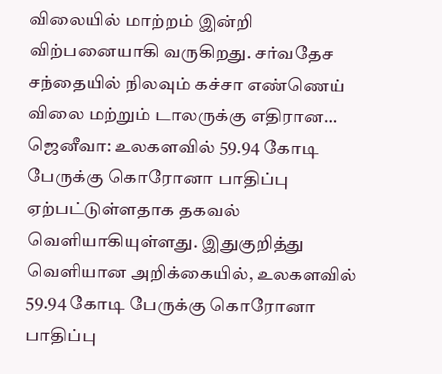விலையில் மாற்றம் இன்றி விற்பனையாகி வருகிறது. சர்வதேச சந்தையில் நிலவும் கச்சா எண்ணெய் விலை மற்றும் டாலருக்கு எதிரான…
ஜெனீவா: உலகளவில் 59.94 கோடி பேருக்கு கொரோனா பாதிப்பு ஏற்பட்டுள்ளதாக தகவல் வெளியாகியுள்ளது. இதுகுறித்து வெளியான அறிக்கையில், உலகளவில் 59.94 கோடி பேருக்கு கொரோனா பாதிப்பு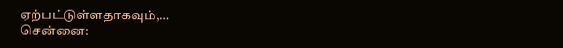ஏற்பட்டுள்ளதாகவும்,…
சென்னை: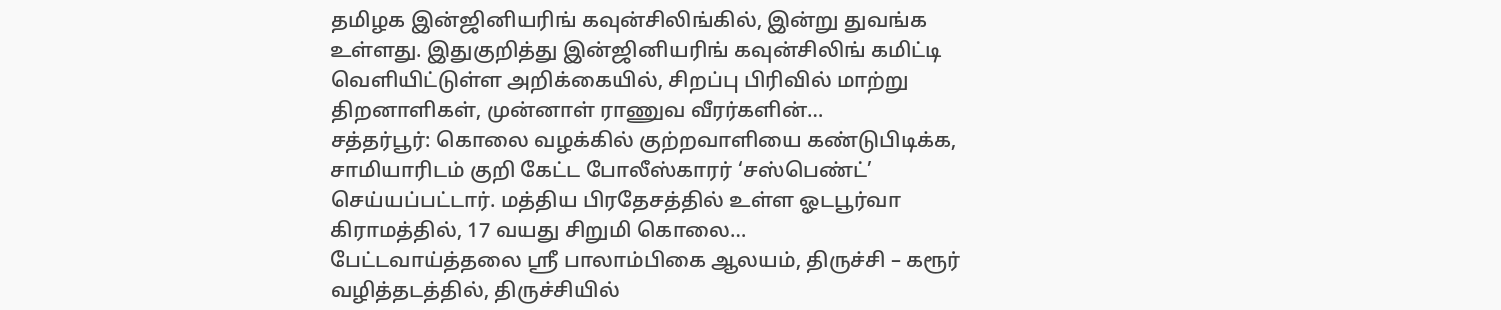தமிழக இன்ஜினியரிங் கவுன்சிலிங்கில், இன்று துவங்க உள்ளது. இதுகுறித்து இன்ஜினியரிங் கவுன்சிலிங் கமிட்டி வெளியிட்டுள்ள அறிக்கையில், சிறப்பு பிரிவில் மாற்று திறனாளிகள், முன்னாள் ராணுவ வீரர்களின்…
சத்தர்பூர்: கொலை வழக்கில் குற்றவாளியை கண்டுபிடிக்க, சாமியாரிடம் குறி கேட்ட போலீஸ்காரர் ‘சஸ்பெண்ட்’ செய்யப்பட்டார். மத்திய பிரதேசத்தில் உள்ள ஓடபூர்வா கிராமத்தில், 17 வயது சிறுமி கொலை…
பேட்டவாய்த்தலை ஶ்ரீ பாலாம்பிகை ஆலயம், திருச்சி – கரூர் வழித்தடத்தில், திருச்சியில்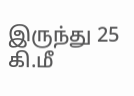இருந்து 25 கி.மீ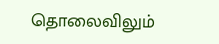தொலைவிலும்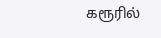கரூரில்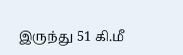இருந்து 51 கி.மீ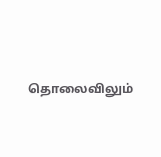தொலைவிலும்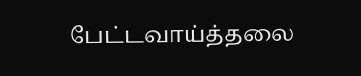பேட்டவாய்த்தலை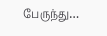பேருந்து…